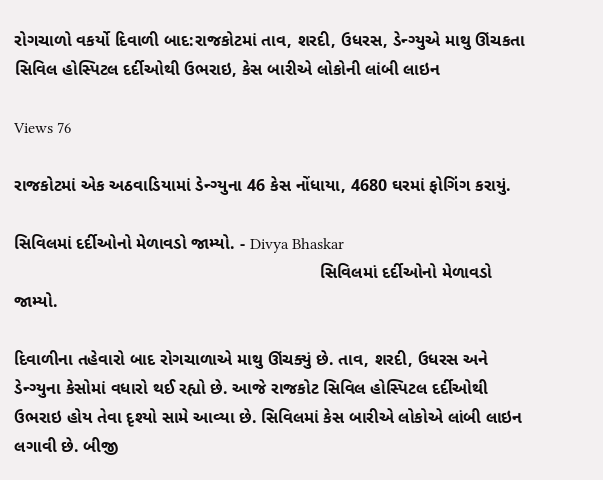રોગચાળો વકર્યો દિવાળી બાદ:રાજકોટમાં તાવ, શરદી, ઉધરસ, ડેન્ગ્યુએ માથુ ઊંચકતા સિવિલ હોસ્પિટલ દર્દીઓથી ઉભરાઇ, કેસ બારીએ લોકોની લાંબી લાઇન

Views 76

રાજકોટમાં એક અઠવાડિયામાં ડેન્ગ્યુના 46 કેસ નોંધાયા, 4680 ઘરમાં ફોગિંગ કરાયું.

સિવિલમાં દર્દીઓનો મેળાવડો જામ્યો. - Divya Bhaskar
                                                                સિવિલમાં દર્દીઓનો મેળાવડો જામ્યો.

દિવાળીના તહેવારો બાદ રોગચાળાએ માથુ ઊંચક્યું છે. તાવ, શરદી, ઉધરસ અને ડેન્ગ્યુના કેસોમાં વધારો થઈ રહ્યો છે. આજે રાજકોટ સિવિલ હોસ્પિટલ દર્દીઓથી ઉભરાઇ હોય તેવા દૃશ્યો સામે આવ્યા છે. સિવિલમાં કેસ બારીએ લોકોએ લાંબી લાઇન લગાવી છે. બીજી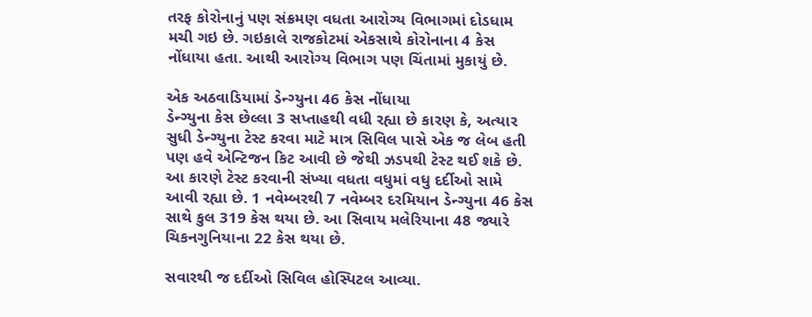તરફ કોરોનાનું પણ સંક્રમણ વધતા આરોગ્ય વિભાગમાં દોડધામ મચી ગઇ છે. ગઇકાલે રાજકોટમાં એકસાથે કોરોનાના 4 કેસ નોંધાયા હતા. આથી આરોગ્ય વિભાગ પણ ચિંતામાં મુકાયું છે.

એક અઠવાડિયામાં ડેન્ગ્યુના 46 કેસ નોંધાયા
ડેન્ગ્યુના કેસ છેલ્લા 3 સપ્તાહથી વધી રહ્યા છે કારણ કે, અત્યાર સુધી ડેન્ગ્યુના ટેસ્ટ કરવા માટે માત્ર સિવિલ પાસે એક જ લેબ હતી પણ હવે એન્ટિજન કિટ આવી છે જેથી ઝડપથી ટેસ્ટ થઈ શકે છે. આ કારણે ટેસ્ટ કરવાની સંખ્યા વધતા વધુમાં વધુ દર્દીઓ સામે આવી રહ્યા છે. 1 નવેમ્બરથી 7 નવેમ્બર દરમિયાન ડેન્ગ્યુના 46 કેસ સાથે કુલ 319 કેસ થયા છે. આ સિવાય મલેરિયાના 48 જ્યારે ચિકનગુનિયાના 22 કેસ થયા છે.

સવારથી જ દર્દીઓ સિવિલ હોસ્પિટલ આવ્યા.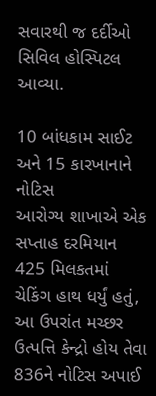સવારથી જ દર્દીઓ સિવિલ હોસ્પિટલ આવ્યા.

10 બાંધકામ સાઈટ અને 15 કારખાનાને નોટિસ
આરોગ્ય શાખાએ એક સપ્તાહ દરમિયાન 425 મિલકતમાં ચેકિંગ હાથ ધર્યું હતું, આ ઉપરાંત મચ્છર ઉત્પત્તિ કેન્દ્રો હોય તેવા 836ને નોટિસ અપાઈ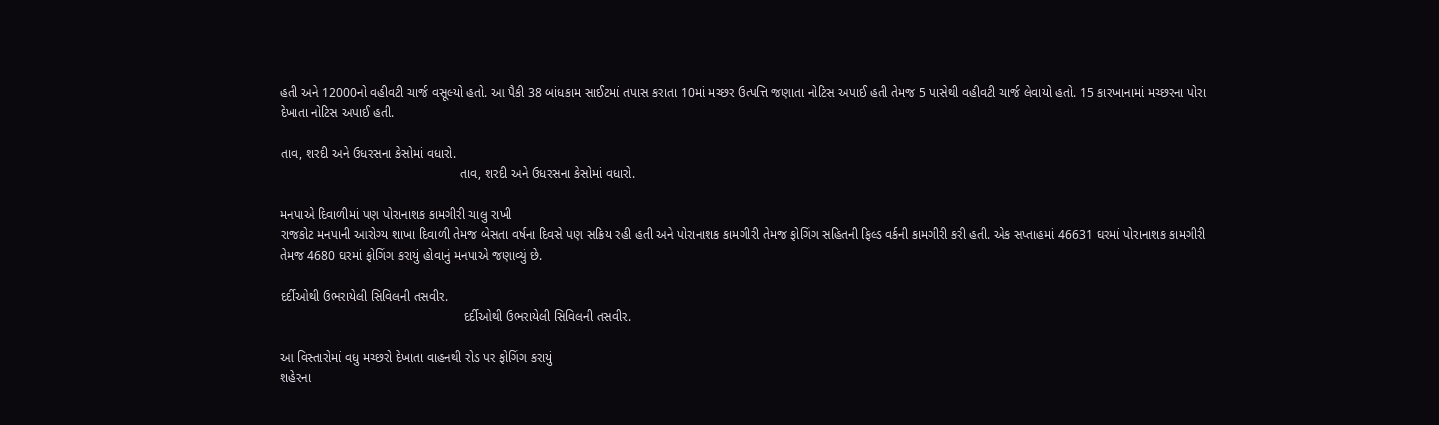હતી અને 12000નો વહીવટી ચાર્જ વસૂલ્યો હતો. આ પૈકી 38 બાંધકામ સાઈટમાં તપાસ કરાતા 10માં મચ્છર ઉત્પત્તિ જણાતા નોટિસ અપાઈ હતી તેમજ 5 પાસેથી વહીવટી ચાર્જ લેવાયો હતો. 15 કારખાનામાં મચ્છરના પોરા દેખાતા નોટિસ અપાઈ હતી.

તાવ, શરદી અને ઉધરસના કેસોમાં વધારો.
                                                  તાવ, શરદી અને ઉધરસના કેસોમાં વધારો.

મનપાએ દિવાળીમાં પણ પોરાનાશક કામગીરી ચાલુ રાખી
રાજકોટ મનપાની આરોગ્ય શાખા દિવાળી તેમજ બેસતા વર્ષના દિવસે પણ સક્રિય રહી હતી અને પોરાનાશક કામગીરી તેમજ ફોગિંગ સહિતની ફિલ્ડ વર્કની કામગીરી કરી હતી. એક સપ્તાહમાં 46631 ઘરમાં પોરાનાશક કામગીરી તેમજ 4680 ઘરમાં ફોગિંગ કરાયું હોવાનું મનપાએ જણાવ્યું છે.

દર્દીઓથી ઉભરાયેલી સિવિલની તસવીર.
                                                   દર્દીઓથી ઉભરાયેલી સિવિલની તસવીર.

આ વિસ્તારોમાં વધુ મચ્છરો દેખાતા વાહનથી રોડ પર ફોગિંગ કરાયું
શહેરના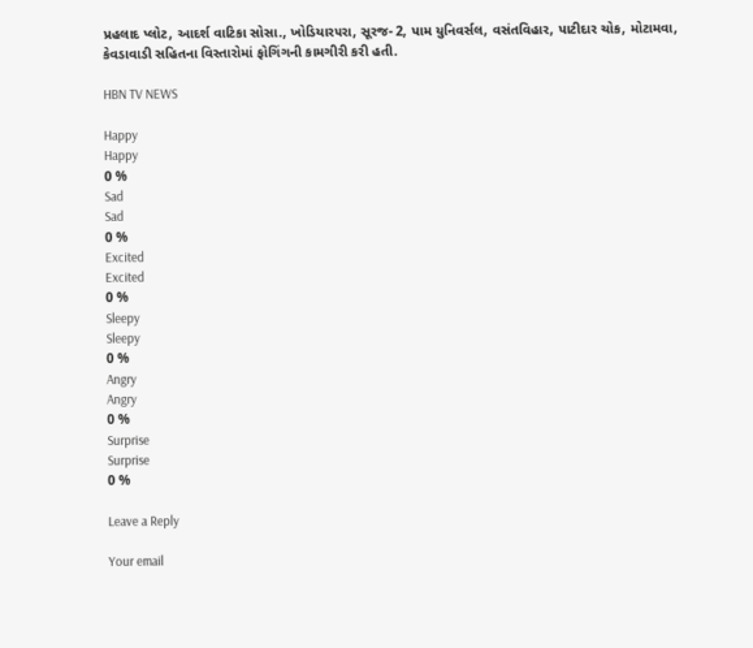પ્રહલાદ પ્લોટ, આદર્શ વાટિકા સોસા., ખોડિયાર૫રા, સૂરજ- 2, પામ યુનિવર્સલ, વસંતવિહાર, પાટીદાર ચોક, મોટામવા, કેવડાવાડી સહિતના વિસ્તારોમાં ફોગિંગની કામગીરી કરી હતી.

HBN TV NEWS

Happy
Happy
0 %
Sad
Sad
0 %
Excited
Excited
0 %
Sleepy
Sleepy
0 %
Angry
Angry
0 %
Surprise
Surprise
0 %

Leave a Reply

Your email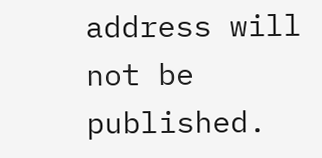address will not be published.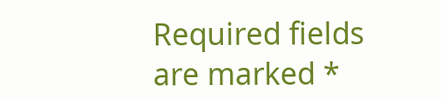Required fields are marked *